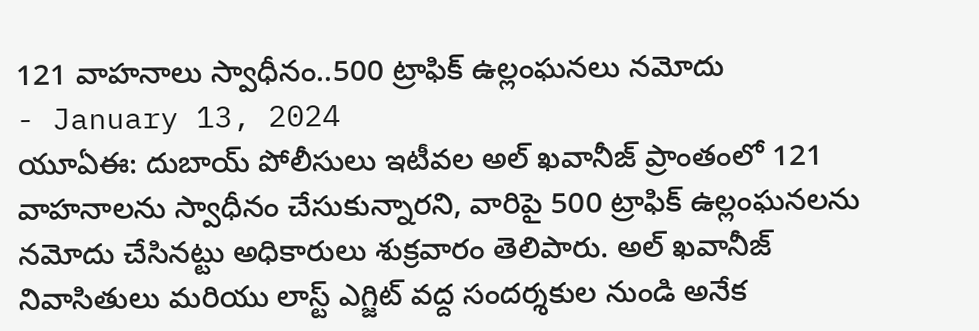121 వాహనాలు స్వాధీనం..500 ట్రాఫిక్ ఉల్లంఘనలు నమోదు
- January 13, 2024
యూఏఈ: దుబాయ్ పోలీసులు ఇటీవల అల్ ఖవానీజ్ ప్రాంతంలో 121 వాహనాలను స్వాధీనం చేసుకున్నారని, వారిపై 500 ట్రాఫిక్ ఉల్లంఘనలను నమోదు చేసినట్టు అధికారులు శుక్రవారం తెలిపారు. అల్ ఖవానీజ్ నివాసితులు మరియు లాస్ట్ ఎగ్జిట్ వద్ద సందర్శకుల నుండి అనేక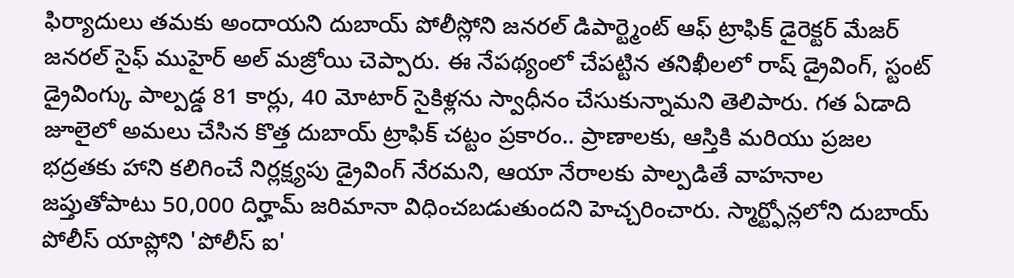ఫిర్యాదులు తమకు అందాయని దుబాయ్ పోలీస్లోని జనరల్ డిపార్ట్మెంట్ ఆఫ్ ట్రాఫిక్ డైరెక్టర్ మేజర్ జనరల్ సైఫ్ ముహైర్ అల్ మజ్రోయి చెప్పారు. ఈ నేపథ్యంలో చేపట్టిన తనిఖీలలో రాష్ డ్రైవింగ్, స్టంట్ డ్రైవింగ్కు పాల్పడ్డ 81 కార్లు, 40 మోటార్ సైకిళ్లను స్వాధీనం చేసుకున్నామని తెలిపారు. గత ఏడాది జూలైలో అమలు చేసిన కొత్త దుబాయ్ ట్రాఫిక్ చట్టం ప్రకారం.. ప్రాణాలకు, ఆస్తికి మరియు ప్రజల భద్రతకు హాని కలిగించే నిర్లక్ష్యపు డ్రైవింగ్ నేరమని, ఆయా నేరాలకు పాల్పడితే వాహనాల జప్తుతోపాటు 50,000 దిర్హామ్ జరిమానా విధించబడుతుందని హెచ్చరించారు. స్మార్ట్ఫోన్లలోని దుబాయ్ పోలీస్ యాప్లోని 'పోలీస్ ఐ'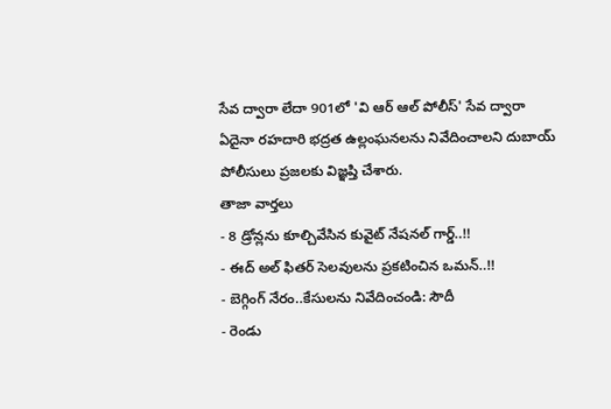సేవ ద్వారా లేదా 901లో 'వి ఆర్ ఆల్ పోలీస్' సేవ ద్వారా ఏదైనా రహదారి భద్రత ఉల్లంఘనలను నివేదించాలని దుబాయ్ పోలీసులు ప్రజలకు విజ్ఞప్తి చేశారు.
తాజా వార్తలు
- 8 డ్రోన్లను కూల్చివేసిన కువైట్ నేషనల్ గార్డ్..!!
- ఈద్ అల్ ఫితర్ సెలవులను ప్రకటించిన ఒమన్..!!
- బెగ్గింగ్ నేరం..కేసులను నివేదించండి: సౌదీ
- రెండు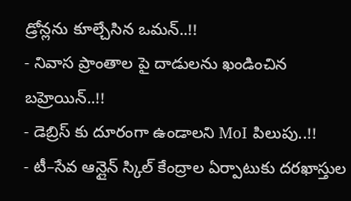డ్రోన్లను కూల్చేసిన ఒమన్..!!
- నివాస ప్రాంతాల పై దాడులను ఖండించిన బహ్రెయిన్..!!
- డెబ్రిస్ కు దూరంగా ఉండాలని MoI పిలుపు..!!
- టీ–సేవ ఆన్లైన్ స్కిల్ కేంద్రాల ఏర్పాటుకు దరఖాస్తుల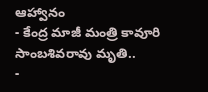ఆహ్వానం
- కేంద్ర మాజీ మంత్రి కావూరి సాంబశివరావు మృతి..
-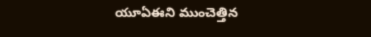యూఏఈని ముంచెత్తిన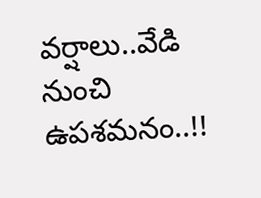వర్షాలు..వేడి నుంచి ఉపశమనం..!!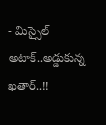- మిస్సైల్ అటాక్..అడ్డుకున్న ఖతార్..!!